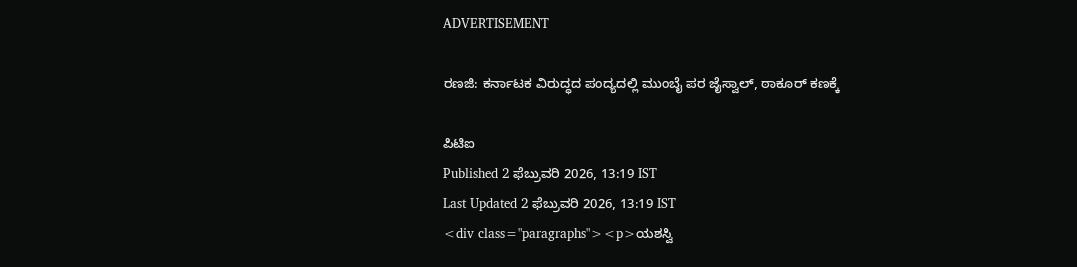ADVERTISEMENT

ರಣಜಿ: ಕರ್ನಾಟಕ ವಿರುದ್ಧದ ಪಂದ್ಯದಲ್ಲಿ ಮುಂಬೈ ಪರ ಜೈಸ್ವಾಲ್, ಠಾಕೂರ್ ಕಣಕ್ಕೆ

ಪಿಟಿಐ
Published 2 ಫೆಬ್ರುವರಿ 2026, 13:19 IST
Last Updated 2 ಫೆಬ್ರುವರಿ 2026, 13:19 IST
<div class="paragraphs"><p>ಯಶಸ್ವಿ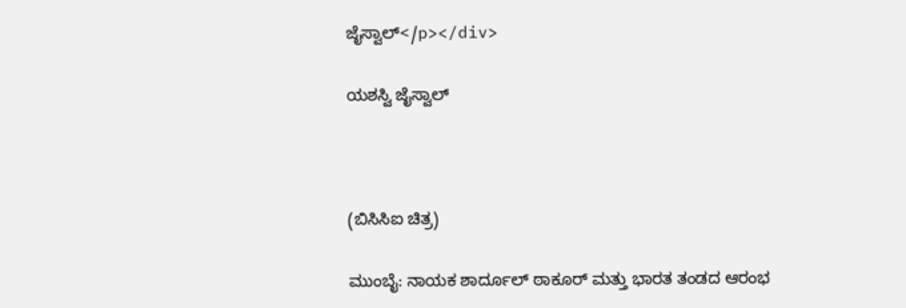ಜೈಸ್ವಾಲ್</p></div>

ಯಶಸ್ವಿ ಜೈಸ್ವಾಲ್



(ಬಿಸಿಸಿಐ ಚಿತ್ರ)

ಮುಂಬೈ: ನಾಯಕ ಶಾರ್ದೂಲ್ ಠಾಕೂರ್ ಮತ್ತು ಭಾರತ ತಂಡದ ಆರಂಭ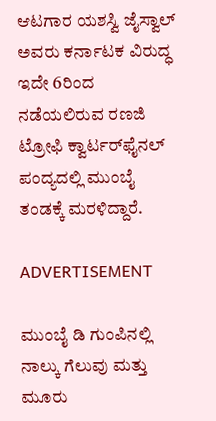ಆಟಗಾರ ಯಶಸ್ವಿ ಜೈಸ್ವಾಲ್ ಅವರು ಕರ್ನಾಟಕ ವಿರುದ್ಧ ಇದೇ 6ರಿಂದ ನಡೆಯಲಿರುವ ರಣಜಿ ಟ್ರೋಫಿ ಕ್ವಾರ್ಟರ್‌ಫೈನಲ್ ಪಂದ್ಯದಲ್ಲಿ ಮುಂಬೈ ತಂಡಕ್ಕೆ ಮರಳಿದ್ದಾರೆ.

ADVERTISEMENT

ಮುಂಬೈ ಡಿ ಗುಂಪಿನಲ್ಲಿ ನಾಲ್ಕು ಗೆಲುವು ಮತ್ತು ಮೂರು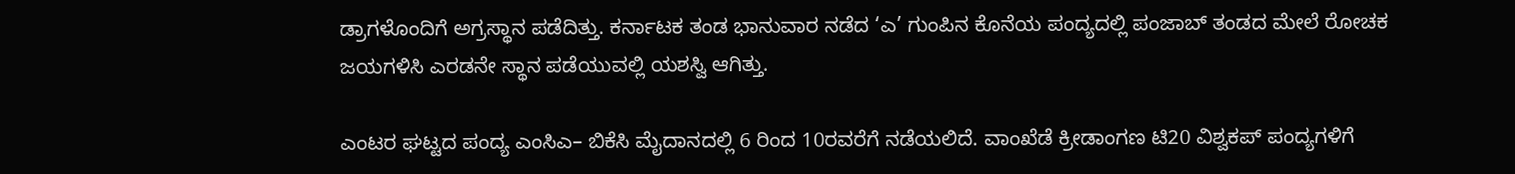ಡ್ರಾಗಳೊಂದಿಗೆ ಅಗ್ರಸ್ಥಾನ ಪಡೆದಿತ್ತು. ಕರ್ನಾಟಕ ತಂಡ ಭಾನುವಾರ ನಡೆದ ‘ಎ’ ಗುಂಪಿನ ಕೊನೆಯ ಪಂದ್ಯದಲ್ಲಿ ಪಂಜಾಬ್ ತಂಡದ ಮೇಲೆ ರೋಚಕ ಜಯಗಳಿಸಿ ಎರಡನೇ ಸ್ಥಾನ ಪಡೆಯುವಲ್ಲಿ ಯಶಸ್ವಿ ಆಗಿತ್ತು.

ಎಂಟರ ಘಟ್ಟದ ಪಂದ್ಯ ಎಂಸಿಎ– ಬಿಕೆಸಿ ಮೈದಾನದಲ್ಲಿ 6 ರಿಂದ 10ರವರೆಗೆ ನಡೆಯಲಿದೆ. ವಾಂಖೆಡೆ ಕ್ರೀಡಾಂಗಣ ಟಿ20 ವಿಶ್ವಕಪ್ ಪಂದ್ಯಗಳಿಗೆ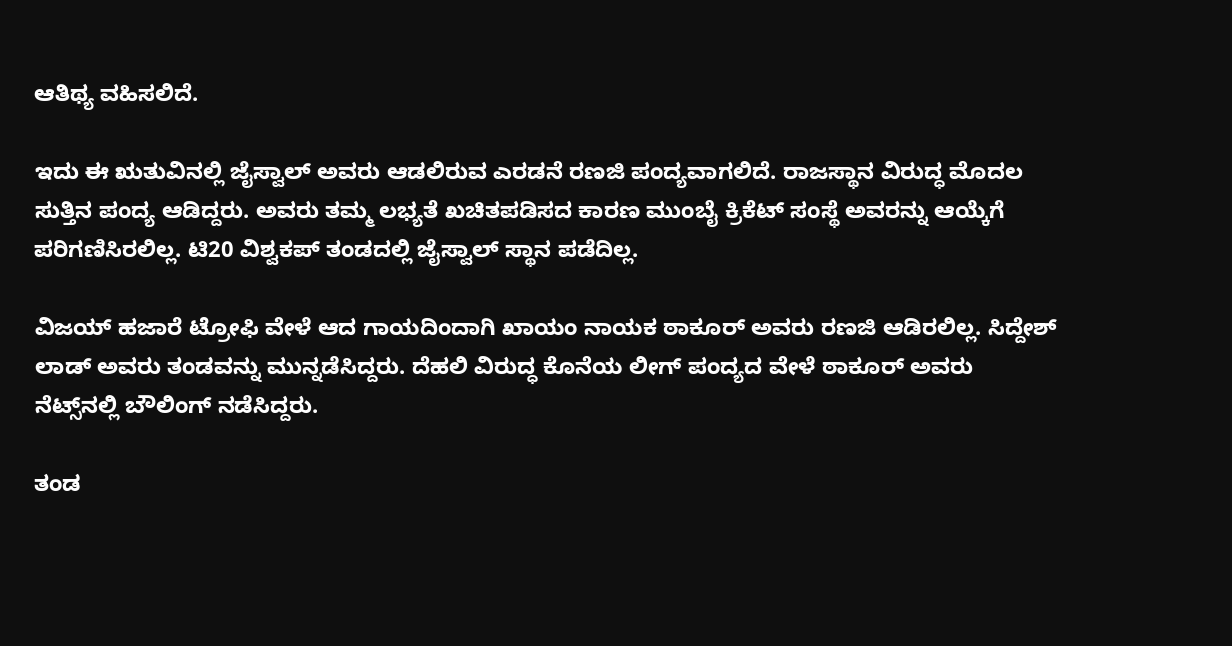ಆತಿಥ್ಯ ವಹಿಸಲಿದೆ.

ಇದು ಈ ಋತುವಿನಲ್ಲಿ ಜೈಸ್ವಾಲ್ ಅವರು ಆಡಲಿರುವ ಎರಡನೆ ರಣಜಿ ಪಂದ್ಯವಾಗಲಿದೆ. ರಾಜಸ್ಥಾನ ವಿರುದ್ಧ ಮೊದಲ ಸುತ್ತಿನ ಪಂದ್ಯ ಆಡಿದ್ದರು. ಅವರು ತಮ್ಮ ಲಭ್ಯತೆ ಖಚಿತಪಡಿಸದ ಕಾರಣ ಮುಂಬೈ ಕ್ರಿಕೆಟ್‌ ಸಂಸ್ಥೆ ಅವರನ್ನು ಆಯ್ಕೆಗೆ ಪರಿಗಣಿಸಿರಲಿಲ್ಲ. ಟಿ20 ವಿಶ್ವಕಪ್ ತಂಡದಲ್ಲಿ ಜೈಸ್ವಾಲ್ ಸ್ಥಾನ ಪಡೆದಿಲ್ಲ.

ವಿಜಯ್ ಹಜಾರೆ ಟ್ರೋಫಿ ವೇಳೆ ಆದ ಗಾಯದಿಂದಾಗಿ ಖಾಯಂ ನಾಯಕ ಠಾಕೂರ್ ಅವರು ರಣಜಿ ಆಡಿರಲಿಲ್ಲ. ಸಿದ್ದೇಶ್‌ ಲಾಡ್ ಅವರು ತಂಡವನ್ನು ಮುನ್ನಡೆಸಿದ್ದರು. ದೆಹಲಿ ವಿರುದ್ಧ ಕೊನೆಯ ಲೀಗ್ ಪಂದ್ಯದ ವೇಳೆ ಠಾಕೂರ್ ಅವರು ನೆಟ್ಸ್‌ನಲ್ಲಿ ಬೌಲಿಂಗ್ ನಡೆಸಿದ್ದರು.

ತಂಡ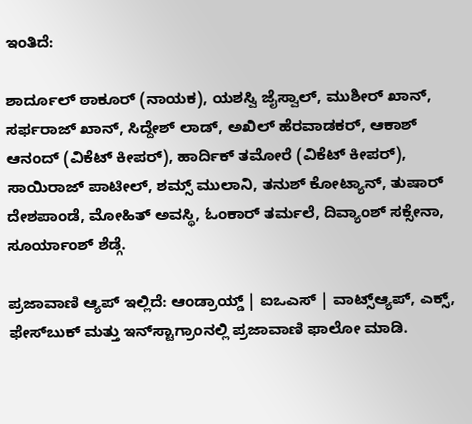ಇಂತಿದೆ:

ಶಾರ್ದೂಲ್ ಠಾಕೂರ್ (ನಾಯಕ), ಯಶಸ್ವಿ ಜೈಸ್ವಾಲ್‌, ಮುಶೀರ್ ಖಾನ್‌, ಸರ್ಫರಾಜ್ ಖಾನ್, ಸಿದ್ದೇಶ್‌ ಲಾಡ್‌, ಅಖಿಲ್‌ ಹೆರವಾಡಕರ್‌, ಆಕಾಶ್‌ ಆನಂದ್‌ (ವಿಕೆಟ್‌ ಕೀಪರ್), ಹಾರ್ದಿಕ್ ತಮೋರೆ (ವಿಕೆಟ್‌ ಕೀಪರ್), ಸಾಯಿರಾಜ್ ಪಾಟೀಲ್, ಶಮ್ಸ್‌ ಮುಲಾನಿ, ತನುಶ್ ಕೋಟ್ಯಾನ್‌, ತುಷಾರ್ ದೇಶಪಾಂಡೆ, ಮೋಹಿತ್ ಅವಸ್ಥಿ, ಓಂಕಾರ್ ತರ್ಮಲೆ, ದಿವ್ಯಾಂಶ್‌ ಸಕ್ಸೇನಾ, ಸೂರ್ಯಾಂಶ್‌ ಶೆಡ್ಗೆ.

ಪ್ರಜಾವಾಣಿ ಆ್ಯಪ್ ಇಲ್ಲಿದೆ: ಆಂಡ್ರಾಯ್ಡ್ | ಐಒಎಸ್ | ವಾಟ್ಸ್ಆ್ಯಪ್, ಎಕ್ಸ್, ಫೇಸ್‌ಬುಕ್ ಮತ್ತು ಇನ್‌ಸ್ಟಾಗ್ರಾಂನಲ್ಲಿ ಪ್ರಜಾವಾಣಿ ಫಾಲೋ ಮಾಡಿ.